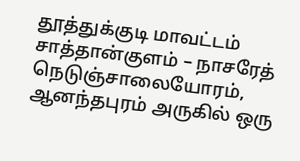தூத்துக்குடி மாவட்டம் சாத்தான்குளம் – நாசரேத் நெடுஞ்சாலையோரம், ஆனந்தபுரம் அருகில் ஒரு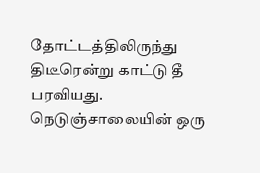தோட்டத்திலிருந்து திடீரென்று காட்டு தீ பரவியது. நெடுஞ்சாலையின் ஒரு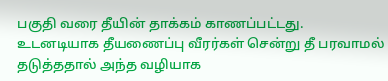பகுதி வரை தீயின் தாக்கம் காணப்பட்டது.
உடனடியாக தீயணைப்பு வீரர்கள் சென்று தீ பரவாமல் தடுத்ததால் அந்த வழியாக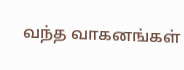வந்த வாகனங்கள்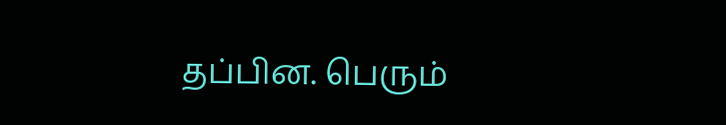தப்பின. பெரும்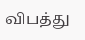விபத்து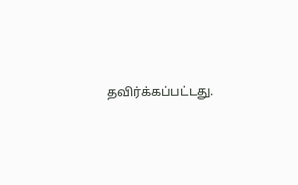தவிர்க்கப்பட்டது.